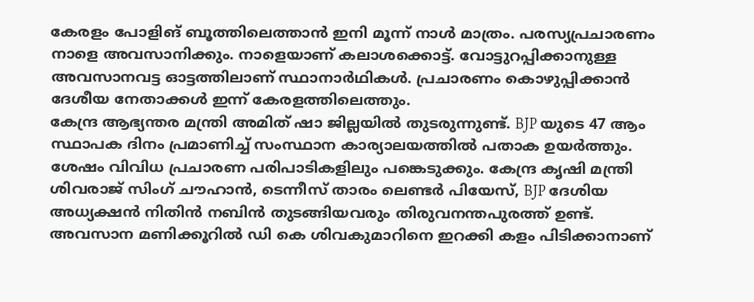കേരളം പോളിങ് ബൂത്തിലെത്താൻ ഇനി മൂന്ന് നാൾ മാത്രം. പരസ്യപ്രചാരണം നാളെ അവസാനിക്കും. നാളെയാണ് കലാശക്കൊട്ട്. വോട്ടുറപ്പിക്കാനുള്ള അവസാനവട്ട ഓട്ടത്തിലാണ് സ്ഥാനാർഥികൾ. പ്രചാരണം കൊഴുപ്പിക്കാൻ ദേശീയ നേതാക്കൾ ഇന്ന് കേരളത്തിലെത്തും.
കേന്ദ്ര ആഭ്യന്തര മന്ത്രി അമിത് ഷാ ജില്ലയിൽ തുടരുന്നുണ്ട്. BJP യുടെ 47 ആം സ്ഥാപക ദിനം പ്രമാണിച്ച് സംസ്ഥാന കാര്യാലയത്തിൽ പതാക ഉയർത്തും. ശേഷം വിവിധ പ്രചാരണ പരിപാടികളിലും പങ്കെടുക്കും. കേന്ദ്ര കൃഷി മന്ത്രി ശിവരാജ് സിംഗ് ചൗഹാൻ, ടെന്നീസ് താരം ലെണ്ടർ പിയേസ്, BJP ദേശിയ അധ്യക്ഷൻ നിതിൻ നബിൻ തുടങ്ങിയവരും തിരുവനന്തപുരത്ത് ഉണ്ട്. അവസാന മണിക്കൂറിൽ ഡി കെ ശിവകുമാറിനെ ഇറക്കി കളം പിടിക്കാനാണ്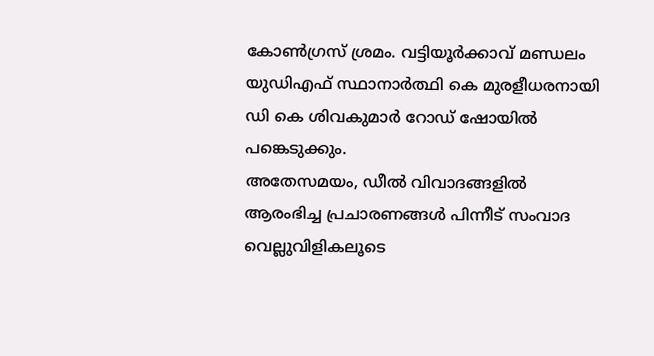കോൺഗ്രസ് ശ്രമം. വട്ടിയൂർക്കാവ് മണ്ഡലം യുഡിഎഫ് സ്ഥാനാർത്ഥി കെ മുരളീധരനായി ഡി കെ ശിവകുമാർ റോഡ് ഷോയിൽ പങ്കെടുക്കും.
അതേസമയം, ഡീൽ വിവാദങ്ങളിൽ ആരംഭിച്ച പ്രചാരണങ്ങൾ പിന്നീട് സംവാദ വെല്ലുവിളികലൂടെ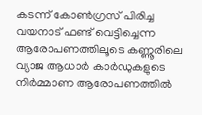കടന്ന് കോൺഗ്രസ് പിരിച്ച വയനാട് ഫണ്ട് വെട്ടിച്ചെന്ന ആരോപണത്തിലൂടെ കണ്ണൂരിലെ വ്യാജ ആധാർ കാർഡുകളുടെ നിർമ്മാണ ആരോപണത്തിൽ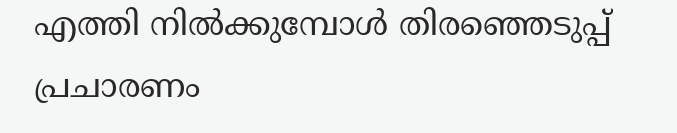എത്തി നിൽക്കുമ്പോൾ തിരഞ്ഞെടുപ്പ് പ്രചാരണം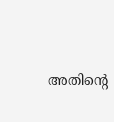അതിന്റെ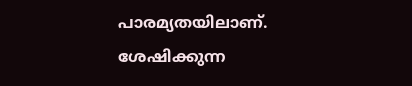പാരമ്യതയിലാണ്. ശേഷിക്കുന്ന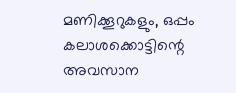മണിക്കൂറുകളും, ഒപ്പം കലാശക്കൊട്ടിന്റെ അവസാന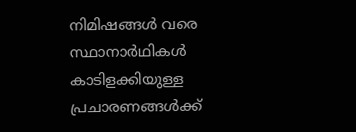നിമിഷങ്ങൾ വരെ സ്ഥാനാർഥികൾ കാടിളക്കിയുള്ള പ്രചാരണങ്ങൾക്ക്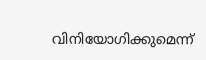വിനിയോഗിക്കുമെന്ന്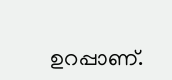ഉറപ്പാണ്.